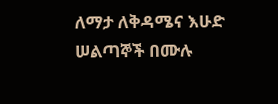ለማታ ለቅዳሜና እሁድ ሠልጣኞች በሙሉ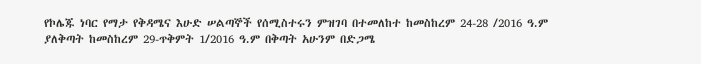የኮሌጁ ነባር የማታ የቅዳሜና እሁድ ሠልጣኞች የሰሚስተሩን ምዝገባ በተመለከተ ከመስከረም 24-28 /2016 ዓ.ም ያለቅጣት ከመስከረም 29-ጥቅምት 1/2016 ዓ.ም በቅጣት አሁንም በድጋሜ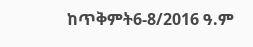ከጥቅምት6-8/2016 ዓ.ም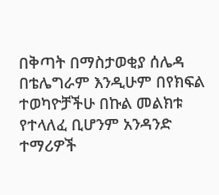በቅጣት በማስታወቂያ ሰሌዳ በቴሌግራም እንዲሁም በየክፍል ተወካዮቻችሁ በኩል መልክቱ የተላለፈ ቢሆንም አንዳንድ ተማሪዎች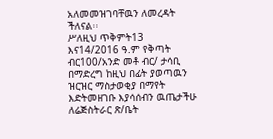አለመመዝገባቸዉን ለመረዳት ችለናል፡፡
ሥለዚህ ጥቅምት13 እና14/2016 ዓ.ም የቅጣት ብር100/አንድ መቶ ብር/ ታሳቢ በማድረግ ከዚህ በፊት ያወጣዉን ዝርዝር ማስታወቂያ በማየት እድትመዘገቡ እያሳሰብን ዉጤታችሁ ለሬጅስትራር ጽ/ቤት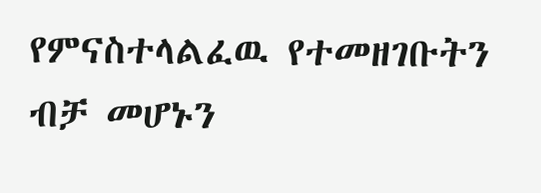የምናስተላልፈዉ የተመዘገቡትን ብቻ መሆኑን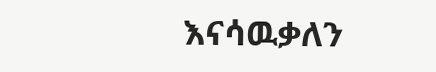እናሳዉቃለን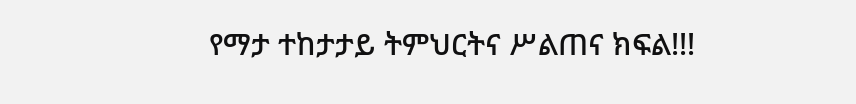የማታ ተከታታይ ትምህርትና ሥልጠና ክፍል!!!